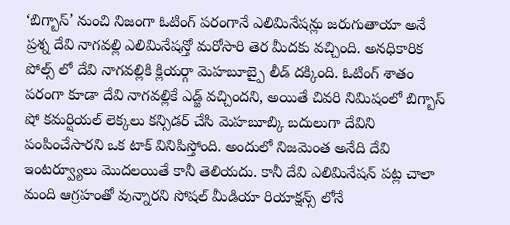‘బిగ్బాస్’ నుంచి నిజంగా ఓటింగ్ పరంగానే ఎలిమినేషన్లు జరుగుతాయా అనే ప్రశ్న దేవి నాగవల్లి ఎలిమినేషన్తో మరోసారి తెర మీదకు వచ్చింది. అనధికారిక పోల్స్ లో దేవి నాగవల్లికి క్లియర్గా మెహబూబ్పై లీడ్ దక్కింది. ఓటింగ్ శాతం పరంగా కూడా దేవి నాగవల్లికే ఎడ్జ్ వచ్చిందని, అయితే చివరి నిమిషంలో బిగ్బాస్ షో కమర్షియల్ లెక్కలు కన్సిడర్ చేసి మెహబూబ్కి బదులుగా దేవిని పంపించేసారని ఒక టాక్ వినిపిస్తోంది. అందులో నిజమెంత అనేది దేవి ఇంటర్వ్యూలు మొదలయితే కానీ తెలియదు. కానీ దేవి ఎలిమినేషన్ పట్ల చాలా మంది ఆగ్రహంతో వున్నారని సోషల్ మీడియా రియాక్షన్స్ లోనే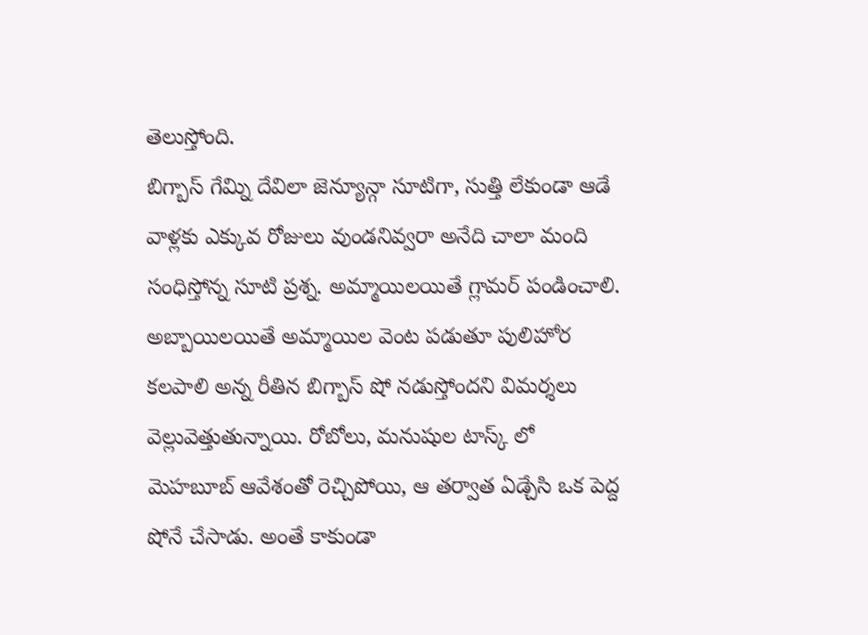తెలుస్తోంది.
బిగ్బాస్ గేమ్ని దేవిలా జెన్యూన్గా సూటిగా, సుత్తి లేకుండా ఆడే వాళ్లకు ఎక్కువ రోజులు వుండనివ్వరా అనేది చాలా మంది సంధిస్తోన్న సూటి ప్రశ్న. అమ్మాయిలయితే గ్లామర్ పండించాలి. అబ్బాయిలయితే అమ్మాయిల వెంట పడుతూ పులిహోర కలపాలి అన్న రీతిన బిగ్బాస్ షో నడుస్తోందని విమర్శలు వెల్లువెత్తుతున్నాయి. రోబోలు, మనుషుల టాస్క్ లో మెహబూబ్ ఆవేశంతో రెచ్చిపోయి, ఆ తర్వాత ఏడ్చేసి ఒక పెద్ద షోనే చేసాడు. అంతే కాకుండా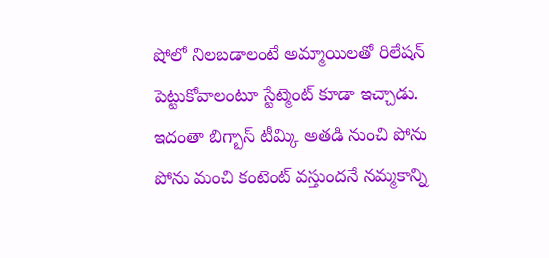షోలో నిలబడాలంటే అమ్మాయిలతో రిలేషన్ పెట్టుకోవాలంటూ స్టేట్మెంట్ కూడా ఇచ్చాడు.
ఇదంతా బిగ్బాస్ టీమ్కి అతడి నుంచి పోను పోను మంచి కంటెంట్ వస్తుందనే నమ్మకాన్ని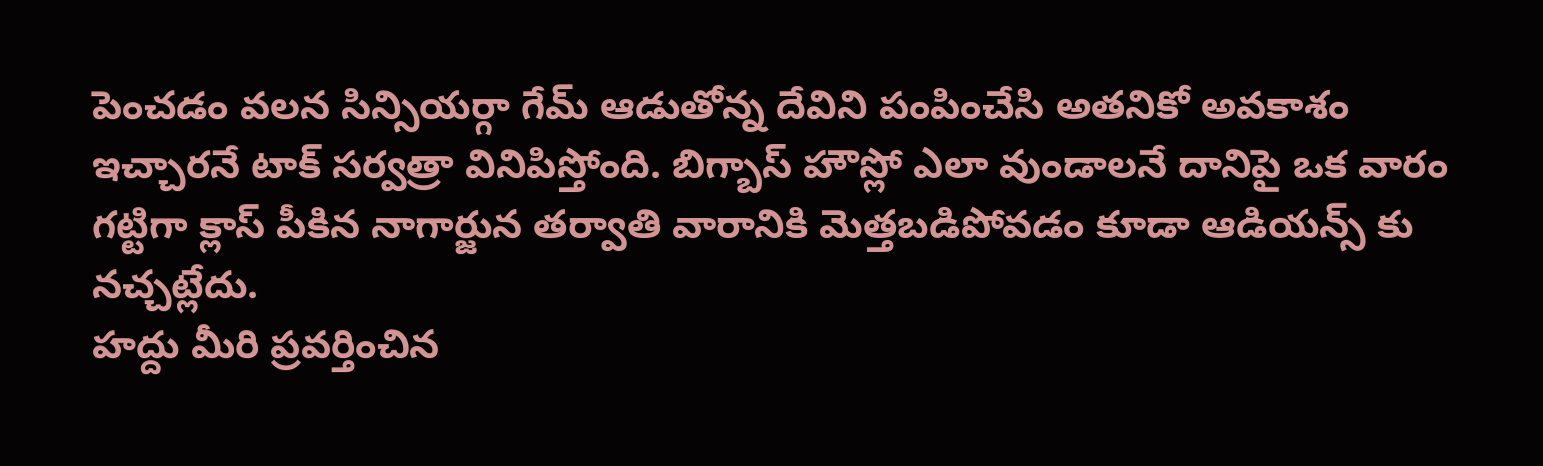పెంచడం వలన సిన్సియర్గా గేమ్ ఆడుతోన్న దేవిని పంపించేసి అతనికో అవకాశం ఇచ్చారనే టాక్ సర్వత్రా వినిపిస్తోంది. బిగ్బాస్ హౌస్లో ఎలా వుండాలనే దానిపై ఒక వారం గట్టిగా క్లాస్ పీకిన నాగార్జున తర్వాతి వారానికి మెత్తబడిపోవడం కూడా ఆడియన్స్ కు నచ్చట్లేదు.
హద్దు మీరి ప్రవర్తించిన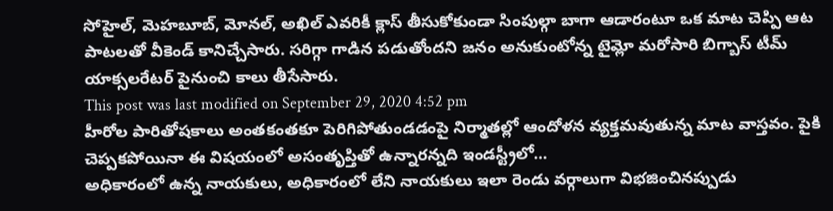సోహైల్, మెహబూబ్, మోనల్, అఖిల్ ఎవరికీ క్లాస్ తీసుకోకుండా సింపుల్గా బాగా ఆడారంటూ ఒక మాట చెప్పి ఆట పాటలతో వీకెండ్ కానిచ్చేసారు. సరిగ్గా గాడిన పడుతోందని జనం అనుకుంటోన్న టైమ్లో మరోసారి బిగ్బాస్ టీమ్ యాక్సలరేటర్ పైనుంచి కాలు తీసేసారు.
This post was last modified on September 29, 2020 4:52 pm
హీరోల పారితోషకాలు అంతకంతకూ పెరిగిపోతుండడంపై నిర్మాతల్లో ఆందోళన వ్యక్తమవుతున్న మాట వాస్తవం. పైకి చెప్పకపోయినా ఈ విషయంలో అసంతృప్తితో ఉన్నారన్నది ఇండస్ట్రీలో…
అధికారంలో ఉన్న నాయకులు, అధికారంలో లేని నాయకులు ఇలా రెండు వర్గాలుగా విభజించినప్పుడు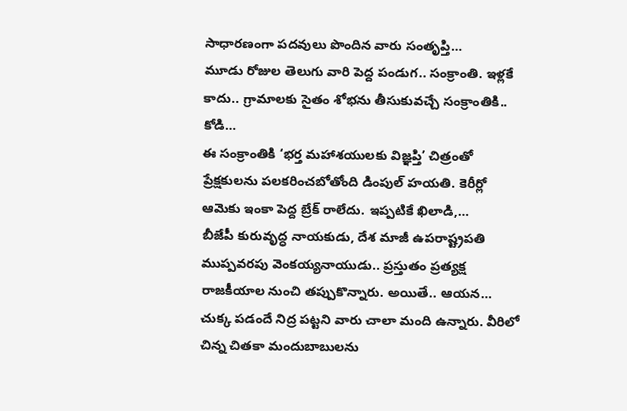సాధారణంగా పదవులు పొందిన వారు సంతృప్తి…
మూడు రోజుల తెలుగు వారి పెద్ద పండుగ.. సంక్రాంతి. ఇళ్లకే కాదు.. గ్రామాలకు సైతం శోభను తీసుకువచ్చే సంక్రాంతికి.. కోడి…
ఈ సంక్రాంతికి ‘భర్త మహాశయులకు విజ్ఞప్తి’ చిత్రంతో ప్రేక్షకులను పలకరించబోతోంది డింపుల్ హయతి. కెరీర్లో ఆమెకు ఇంకా పెద్ద బ్రేక్ రాలేదు. ఇప్పటికే ఖిలాడి,…
బీజేపీ కురువృద్ధ నాయకుడు, దేశ మాజీ ఉపరాష్ట్రపతి ముప్పవరపు వెంకయ్యనాయుడు.. ప్రస్తుతం ప్రత్యక్ష రాజకీయాల నుంచి తప్పుకొన్నారు. అయితే.. ఆయన…
చుక్క పడందే నిద్ర పట్టని వారు చాలా మంది ఉన్నారు. వీరిలో చిన్న చితకా మందుబాబులను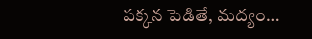పక్కన పెడితే, మద్యం…